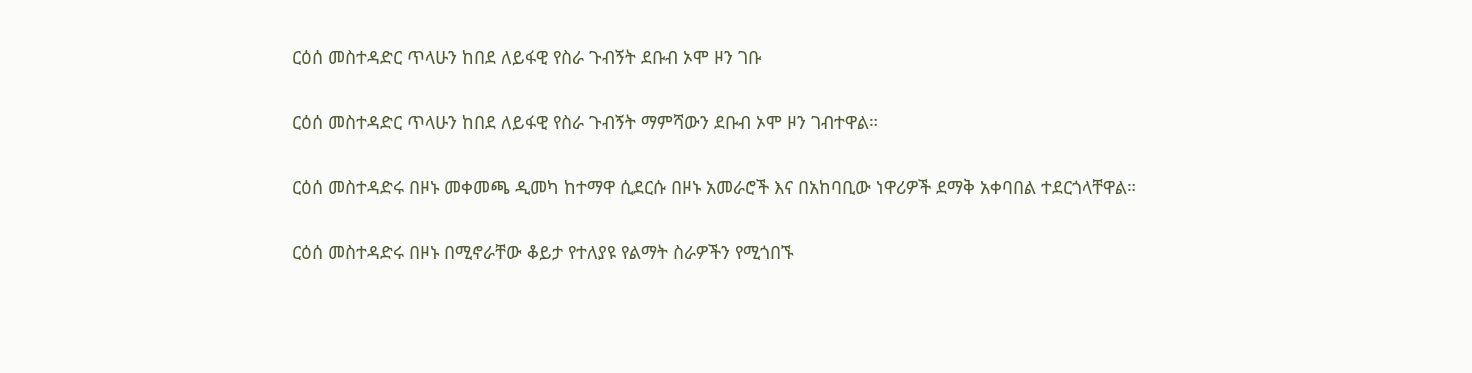ርዕሰ መስተዳድር ጥላሁን ከበደ ለይፋዊ የስራ ጉብኝት ደቡብ ኦሞ ዞን ገቡ

ርዕሰ መስተዳድር ጥላሁን ከበደ ለይፋዊ የስራ ጉብኝት ማምሻውን ደቡብ ኦሞ ዞን ገብተዋል።

ርዕሰ መስተዳድሩ በዞኑ መቀመጫ ዲመካ ከተማዋ ሲደርሱ በዞኑ አመራሮች እና በአከባቢው ነዋሪዎች ደማቅ አቀባበል ተደርጎላቸዋል።

ርዕሰ መስተዳድሩ በዞኑ በሚኖራቸው ቆይታ የተለያዩ የልማት ስራዎችን የሚጎበኙ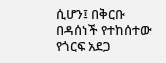ሲሆን፤ በቅርቡ በዳሰነች የተከሰተው የጎርፍ አደጋ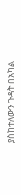ያስከተለውን ጉዳት በአካል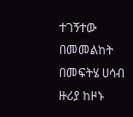ተገኝተው በመመልከት በመፍትሄ ሀሳብ ዙሪያ ከዞኑ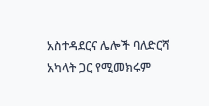አስተዳደርና ሌሎች ባለድርሻ አካላት ጋር የሚመክሩም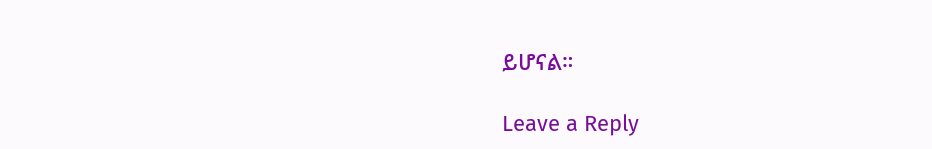ይሆናል።

Leave a Reply